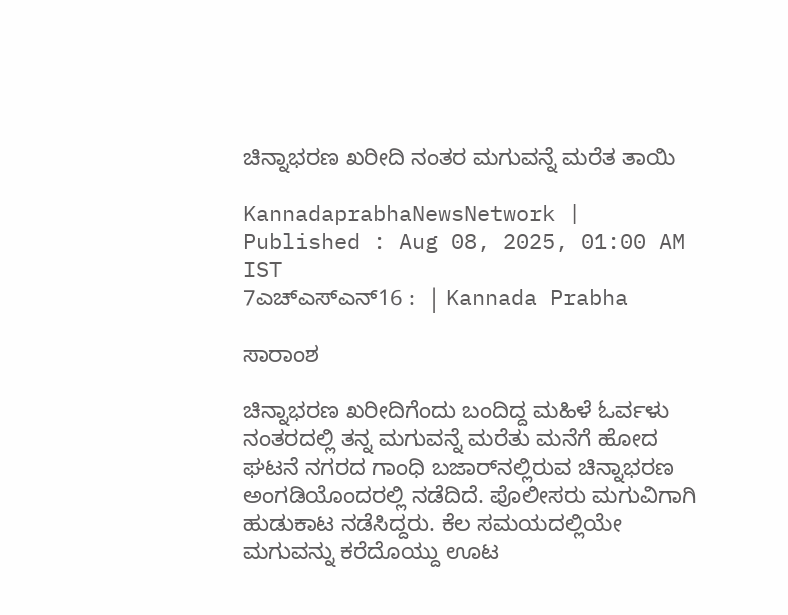ಚಿನ್ನಾಭರಣ ಖರೀದಿ ನಂತರ ಮಗುವನ್ನೆ ಮರೆತ ತಾಯಿ

KannadaprabhaNewsNetwork |
Published : Aug 08, 2025, 01:00 AM IST
7ಎಚ್ಎಸ್ಎನ್16 :  | Kannada Prabha

ಸಾರಾಂಶ

ಚಿನ್ನಾಭರಣ ಖರೀದಿಗೆಂದು ಬಂದಿದ್ದ ಮಹಿಳೆ ಓರ್ವಳು ನಂತರದಲ್ಲಿ ತನ್ನ ಮಗುವನ್ನೆ ಮರೆತು ಮನೆಗೆ ಹೋದ ಘಟನೆ ನಗರದ ಗಾಂಧಿ ಬಜಾರ್‌ನಲ್ಲಿರುವ ಚಿನ್ನಾಭರಣ ಅಂಗಡಿಯೊಂದರಲ್ಲಿ ನಡೆದಿದೆ. ಪೊಲೀಸರು ಮಗುವಿಗಾಗಿ ಹುಡುಕಾಟ ನಡೆಸಿದ್ದರು. ಕೆಲ ಸಮಯದಲ್ಲಿಯೇ ಮಗುವನ್ನು ಕರೆದೊಯ್ದು ಊಟ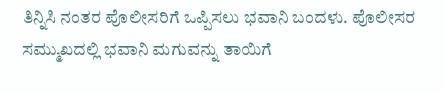ತಿನ್ನಿಸಿ ನಂತರ ಪೊಲೀಸರಿಗೆ ಒಪ್ಪಿಸಲು ಭವಾನಿ ಬಂದಳು. ಪೊಲೀಸರ ಸಮ್ಮುಖದಲ್ಲಿ ಭವಾನಿ ಮಗುವನ್ನು ತಾಯಿಗೆ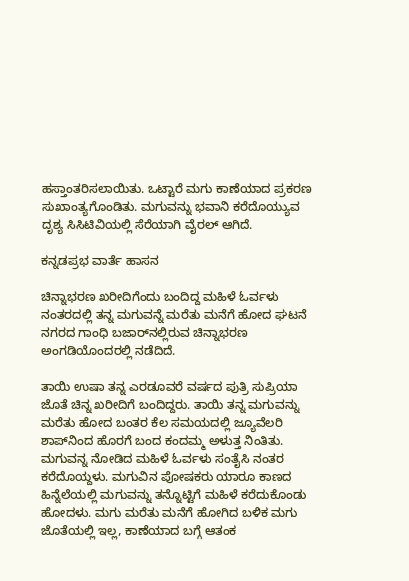ಹಸ್ತಾಂತರಿಸಲಾಯಿತು. ಒಟ್ಟಾರೆ ಮಗು ಕಾಣೆಯಾದ ಪ್ರಕರಣ ಸುಖಾಂತ್ಯಗೊಂಡಿತು. ಮಗುವನ್ನು ಭವಾನಿ ಕರೆದೊಯ್ಯುವ ದೃಶ್ಯ ಸಿಸಿಟಿವಿಯಲ್ಲಿ ಸೆರೆಯಾಗಿ ವೈರಲ್ ಆಗಿದೆ.

ಕನ್ನಡಪ್ರಭ ವಾರ್ತೆ ಹಾಸನ

ಚಿನ್ನಾಭರಣ ಖರೀದಿಗೆಂದು ಬಂದಿದ್ದ ಮಹಿಳೆ ಓರ್ವಳು ನಂತರದಲ್ಲಿ ತನ್ನ ಮಗುವನ್ನೆ ಮರೆತು ಮನೆಗೆ ಹೋದ ಘಟನೆ ನಗರದ ಗಾಂಧಿ ಬಜಾರ್‌ನಲ್ಲಿರುವ ಚಿನ್ನಾಭರಣ ಅಂಗಡಿಯೊಂದರಲ್ಲಿ ನಡೆದಿದೆ.

ತಾಯಿ ಉಷಾ ತನ್ನ ಎರಡೂವರೆ ವರ್ಷದ ಪುತ್ರಿ ಸುಪ್ರಿಯಾ ಜೊತೆ ಚಿನ್ನ ಖರೀದಿಗೆ ಬಂದಿದ್ದರು. ತಾಯಿ ತನ್ನ ಮಗುವನ್ನು ಮರೆತು ಹೋದ ಬಂತರ ಕೆಲ ಸಮಯದಲ್ಲಿ ಜ್ಯೂವೆಲರಿ ಶಾಪ್‌ನಿಂದ ಹೊರಗೆ ಬಂದ ಕಂದಮ್ಮ ಅಳುತ್ತ ನಿಂತಿತು. ಮಗುವನ್ನ ನೋಡಿದ ಮಹಿಳೆ ಓರ್ವಳು ಸಂತೈಸಿ ನಂತರ ಕರೆದೊಯ್ದಳು. ಮಗುವಿನ ಪೋಷಕರು ಯಾರೂ ಕಾಣದ ಹಿನ್ನೆಲೆಯಲ್ಲಿ ಮಗುವನ್ನು ತನ್ನೊಟ್ಟಿಗೆ ಮಹಿಳೆ ಕರೆದುಕೊಂಡು ಹೋದಳು. ಮಗು ಮರೆತು ಮನೆಗೆ ಹೋಗಿದ ಬಳಿಕ ಮಗು ಜೊತೆಯಲ್ಲಿ ಇಲ್ಲ, ಕಾಣೆಯಾದ ಬಗ್ಗೆ ಆತಂಕ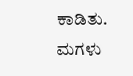ಕಾಡಿತು. ಮಗಳು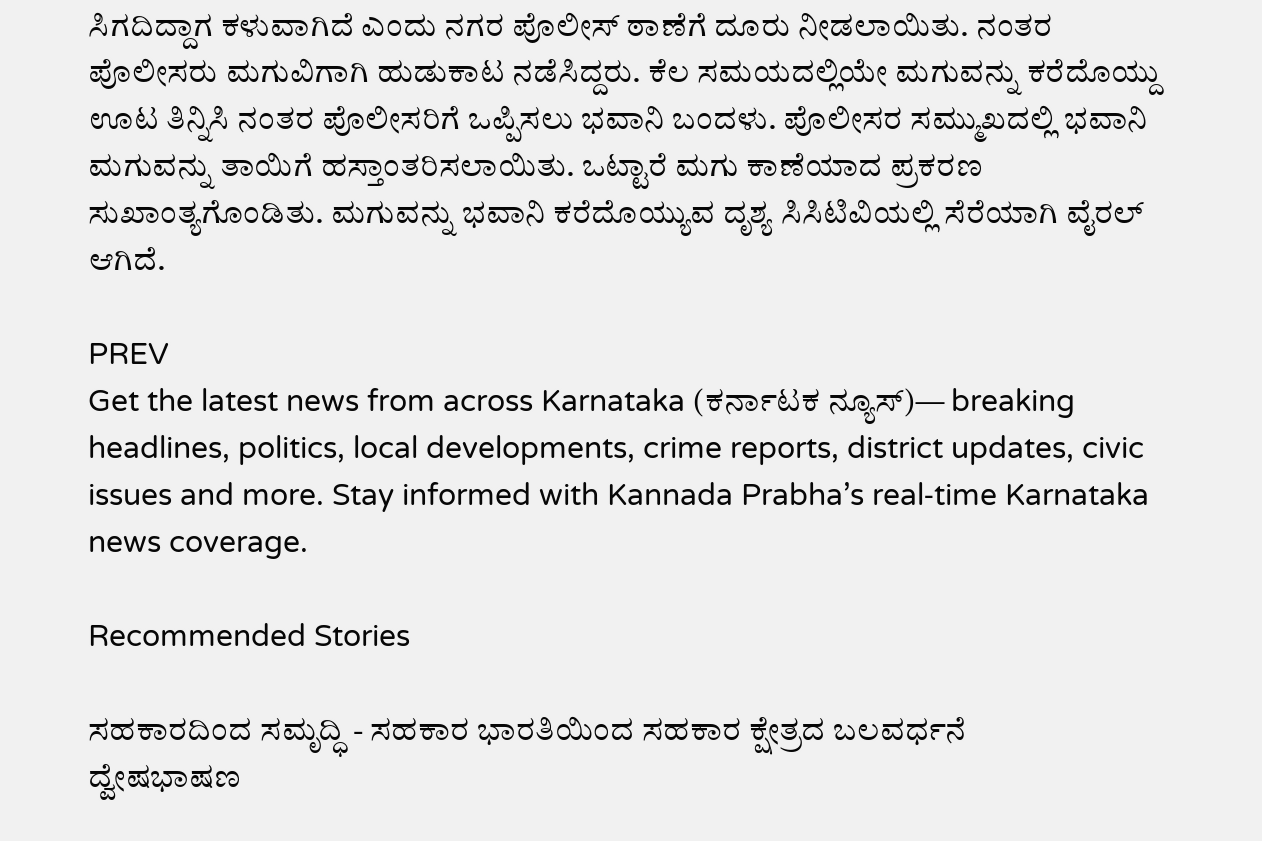ಸಿಗದಿದ್ದಾಗ ಕಳುವಾಗಿದೆ ಎಂದು ನಗರ ಪೊಲೀಸ್ ಠಾಣೆಗೆ ದೂರು ನೀಡಲಾಯಿತು. ನಂತರ ಪೊಲೀಸರು ಮಗುವಿಗಾಗಿ ಹುಡುಕಾಟ ನಡೆಸಿದ್ದರು. ಕೆಲ ಸಮಯದಲ್ಲಿಯೇ ಮಗುವನ್ನು ಕರೆದೊಯ್ದು ಊಟ ತಿನ್ನಿಸಿ ನಂತರ ಪೊಲೀಸರಿಗೆ ಒಪ್ಪಿಸಲು ಭವಾನಿ ಬಂದಳು. ಪೊಲೀಸರ ಸಮ್ಮುಖದಲ್ಲಿ ಭವಾನಿ ಮಗುವನ್ನು ತಾಯಿಗೆ ಹಸ್ತಾಂತರಿಸಲಾಯಿತು. ಒಟ್ಟಾರೆ ಮಗು ಕಾಣೆಯಾದ ಪ್ರಕರಣ ಸುಖಾಂತ್ಯಗೊಂಡಿತು. ಮಗುವನ್ನು ಭವಾನಿ ಕರೆದೊಯ್ಯುವ ದೃಶ್ಯ ಸಿಸಿಟಿವಿಯಲ್ಲಿ ಸೆರೆಯಾಗಿ ವೈರಲ್ ಆಗಿದೆ.

PREV
Get the latest news from across Karnataka (ಕರ್ನಾಟಕ ನ್ಯೂಸ್)— breaking headlines, politics, local developments, crime reports, district updates, civic issues and more. Stay informed with Kannada Prabha’s real‑time Karnataka news coverage.

Recommended Stories

ಸಹಕಾರದಿಂದ ಸಮೃದ್ಧಿ - ಸಹಕಾರ ಭಾರತಿಯಿಂದ ಸಹಕಾರ ಕ್ಷೇತ್ರದ ಬಲವರ್ಧನೆ
ದ್ವೇಷಭಾಷಣ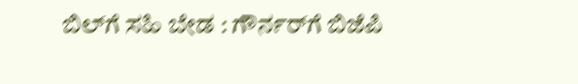ಬಿಲ್‌ಗೆ ಸಹಿ ಬೇಡ : ಗೌರ್ನರ್‌ಗೆ ಬಿಜೆಪಿ